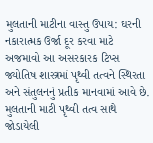મુલતાની માટીના વાસ્તુ ઉપાય: ઘરની નકારાત્મક ઉર્જા દૂર કરવા માટે અજમાવો આ અસરકારક ટિપ્સ
જ્યોતિષ શાસ્ત્રમાં પૃથ્વી તત્વને સ્થિરતા અને સંતુલનનું પ્રતીક માનવામાં આવે છે. મુલતાની માટી પૃથ્વી તત્વ સાથે જોડાયેલી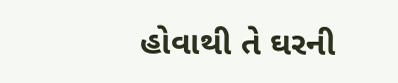હોવાથી તે ઘરની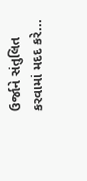ઉર્જાને સંતુલિત કરવામાં મદદ કરે...